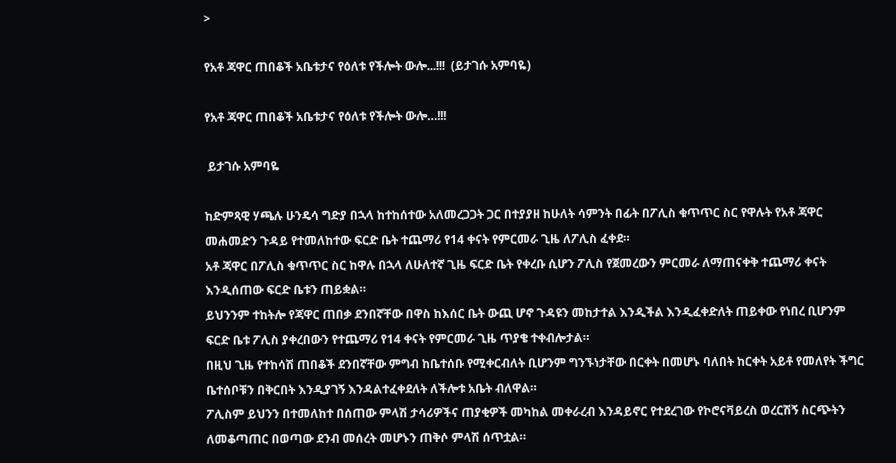>

የአቶ ጃዋር ጠበቆች አቤቱታና የዕለቱ የችሎት ውሎ...!!!  (ይታገሱ አምባዬ)

የአቶ ጃዋር ጠበቆች አቤቱታና የዕለቱ የችሎት ውሎ…!!!

 ይታገሱ አምባዬ

ከድምጻዊ ሃጫሉ ሁንዴሳ ግድያ በኋላ ከተከሰተው አለመረጋጋት ጋር በተያያዘ ከሁለት ሳምንት በፊት በፖሊስ ቁጥጥር ስር የዋሉት የአቶ ጃዋር መሐመድን ጉዳይ የተመለከተው ፍርድ ቤት ተጨማሪ የ14 ቀናት የምርመራ ጊዜ ለፖሊስ ፈቀደ።
አቶ ጃዋር በፖሊስ ቁጥጥር ስር ከዋሉ በኋላ ለሁለተኛ ጊዜ ፍርድ ቤት የቀረቡ ሲሆን ፖሊስ የጀመረውን ምርመራ ለማጠናቀቅ ተጨማሪ ቀናት እንዲሰጠው ፍርድ ቤቱን ጠይቋል።
ይህንንም ተከትሎ የጃዋር ጠበቃ ደንበኛቸው በዋስ ከእሰር ቤት ውጪ ሆኖ ጉዳዩን መከታተል እንዲችል እንዲፈቀድለት ጠይቀው የነበረ ቢሆንም ፍርድ ቤቱ ፖሊስ ያቀረበውን የተጨማሪ የ14 ቀናት የምርመራ ጊዜ ጥያቄ ተቀብሎታል።
በዚህ ጊዜ የተከሳሽ ጠበቆች ደንበኛቸው ምግብ ከቤተሰቡ የሚቀርብለት ቢሆንም ግንኙነታቸው በርቀት በመሆኑ ባለበት ከርቀት አይቶ የመለየት ችግር ቤተሰቦቹን በቅርበት እንዲያገኝ እንዳልተፈቀደለት ለችሎቱ አቤት ብለዋል።
ፖሊስም ይህንን በተመለከተ በሰጠው ምላሽ ታሳሪዎችና ጠያቂዎች መካከል መቀራረብ እንዳይኖር የተደረገው የኮሮናቫይረስ ወረርሽኝ ስርጭትን ለመቆጣጠር በወጣው ደንብ መሰረት መሆኑን ጠቅሶ ምላሽ ሰጥቷል።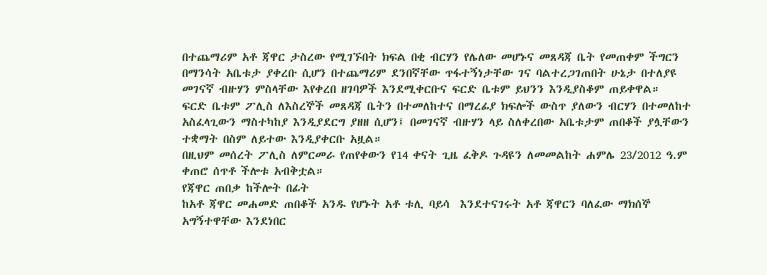በተጨማሪም አቶ ጃዋር ታስረው የሚገኙበት ክፍል በቂ ብርሃን የሌለው መሆኑና መጸዳጃ ቤት የመጠቀም ችግርን በማንሳት አቤቱታ ያቀረቡ ሲሆን በተጨማሪም ደንበኛቸው ጥፋተኝነታቸው ገና ባልተረጋገጠበት ሁኔታ በተለያዩ መገናኛ ብዙሃን ምስላቸው እየቀረበ ዘገባዎች እንደሚቀርቡና ፍርድ ቤቱም ይህንን እንዲያስቆም ጠይቀዋል።
ፍርድ ቤቱም ፖሊስ ለእስረኞች መጸዳጃ ቤትን በተመለከተና በማረፊያ ክፍሎች ውስጥ ያለውን ብርሃን በተመለከተ አስፈላጊውን ማስተካከያ እንዲያደርግ ያዘዘ ሲሆን፤ በመገናኛ ብዙሃን ላይ ስለቀረበው አቤቱታም ጠበቆች ያሏቸውን ተቋማት በስም ለይተው እንዲያቀርቡ አዟል።
በዚህም መሰረት ፖሊስ ለምርመራ የጠየቀውን የ14 ቀናት ጊዜ ፈቅዶ ጉዳዩን ለመመልከት ሐምሌ 23/2012 ዓ.ም ቀጠሮ ሰጥቶ ችሎቱ አብቅቷል።
የጃዋር ጠበቃ ከችሎት በፊት
ከአቶ ጃዋር መሐመድ ጠበቆች አንዱ የሆኑት አቶ ቱሊ ባይሳ  እንደተናገሩት አቶ ጃዋርን ባለፈው ማክሰኞ አግኝተዋቸው እንደነበር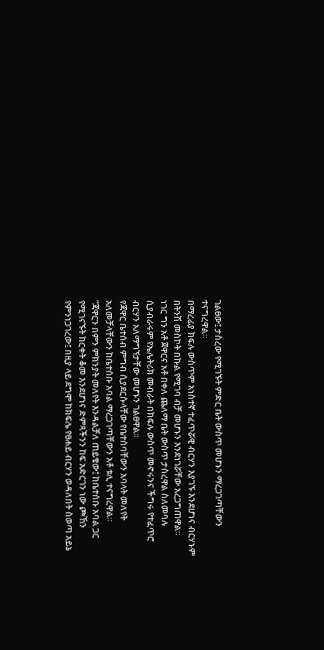ገልፀው፤ ታስረው የሚገኙት ምድር ቤት ውስጥ መሆኑን ማረጋገጣቸውን ተናግረዋል።
በማረፊያ ክፍሉ ውስጥም አነስተኛ ተፈጥሯዊ ብርሃን እያገኙ እንደሆነና ብርሃኑም በትንሽ መስኮት በኩል የሚገባ ብቻ መሆኑን እንደነገሯቸው አረጋግጠዋል።
ነገር ግን አቶ ጀዋርና አቶ በቀለ ጨለማ ቤት ውስጥ ታስረዋል ስለመባሉ ሲያብራሩም የኤሌትሪክ መብራት በክፍሉ ውስጥ መኖሩንና ችግሩ የተፈጥሮ ብርሃን አለማግኘታቸው መሆኑን ገልፀዋል።
የጃዋር ቤተሰብ ምግብ ሲያደርሱላቸው የቤተሰባቸውን አባላት መለየት አለመቻላቸውን ከቤተሰቡ አባል ማረጋገጣቸውን አቶ ቱሊ ተናግረዋል።
“ጃዋርን በምን ምክንያት መለየት እንዳልቻለ ጠይቄው፤ ከቤተሰቡ አባል ጋር የሚገናኙት ከርቀት ቆመ እንደሆነና ድምጻችንን ከፍ አድርገን ነው ጮኸን የምንነጋገረው፤ በዚያ ላይ ደግሞ ከክፍሌ የፀሐይ ብርሃን ወዳለበት ስወጣ አይኔ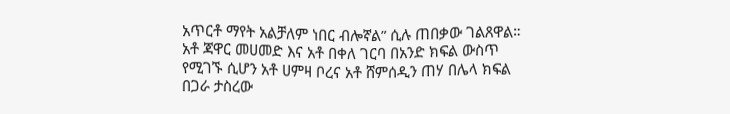አጥርቶ ማየት አልቻለም ነበር ብሎኛል” ሲሉ ጠበቃው ገልጸዋል።
አቶ ጃዋር መሀመድ እና አቶ በቀለ ገርባ በአንድ ክፍል ውስጥ የሚገኙ ሲሆን አቶ ሀምዛ ቦረና አቶ ሸምሰዲን ጠሃ በሌላ ክፍል በጋራ ታስረው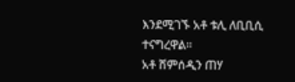እንደሚገኙ አቶ ቱሊ ለቢቢሲ ተናግረዋል።
አቶ ሸምሰዲን ጠሃ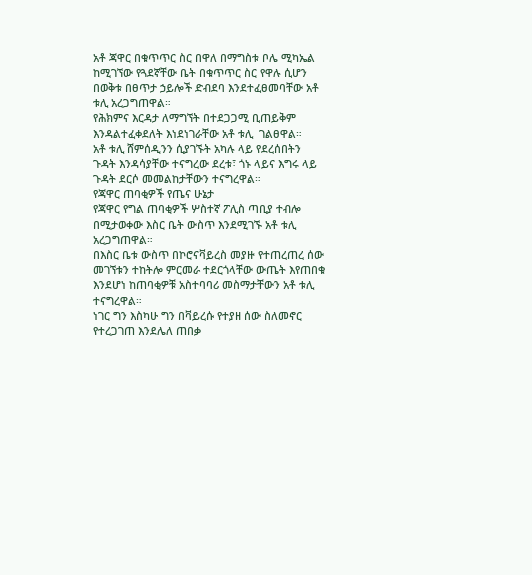አቶ ጃዋር በቁጥጥር ስር በዋለ በማግስቱ ቦሌ ሚካኤል ከሚገኘው የጓደኛቸው ቤት በቁጥጥር ስር የዋሉ ሲሆን በወቅቱ በፀጥታ ኃይሎች ድብደባ እንደተፈፀመባቸው አቶ ቱሊ አረጋግጠዋል።
የሕክምና እርዳታ ለማግኘት በተደጋጋሚ ቢጠይቅም እንዳልተፈቀደለት እነደነገራቸው አቶ ቱሊ  ገልፀዋል።
አቶ ቱሊ ሸምሰዲንን ሲያገኙት አካሉ ላይ የደረሰበትን ጉዳት እንዳሳያቸው ተናግረው ደረቱ፣ ጎኑ ላይና እግሩ ላይ ጉዳት ደርሶ መመልከታቸውን ተናግረዋል።
የጃዋር ጠባቂዎች የጤና ሁኔታ
የጃዋር የግል ጠባቂዎች ሦስተኛ ፖሊስ ጣቢያ ተብሎ በሚታወቀው እስር ቤት ውስጥ እንደሚገኙ አቶ ቱሊ አረጋግጠዋል።
በእስር ቤቱ ውስጥ በኮሮናቫይረስ መያዙ የተጠረጠረ ሰው መገኘቱን ተከትሎ ምርመራ ተደርጎላቸው ውጤት እየጠበቁ እንደሆነ ከጠባቂዎቹ አስተባባሪ መስማታቸውን አቶ ቱሊ  ተናግረዋል።
ነገር ግን እስካሁ ግን በቫይረሱ የተያዘ ሰው ስለመኖር የተረጋገጠ እንደሌለ ጠበቃ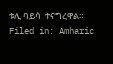ቱሊ ባይሳ  ተናግረዋል።
Filed in: Amharic